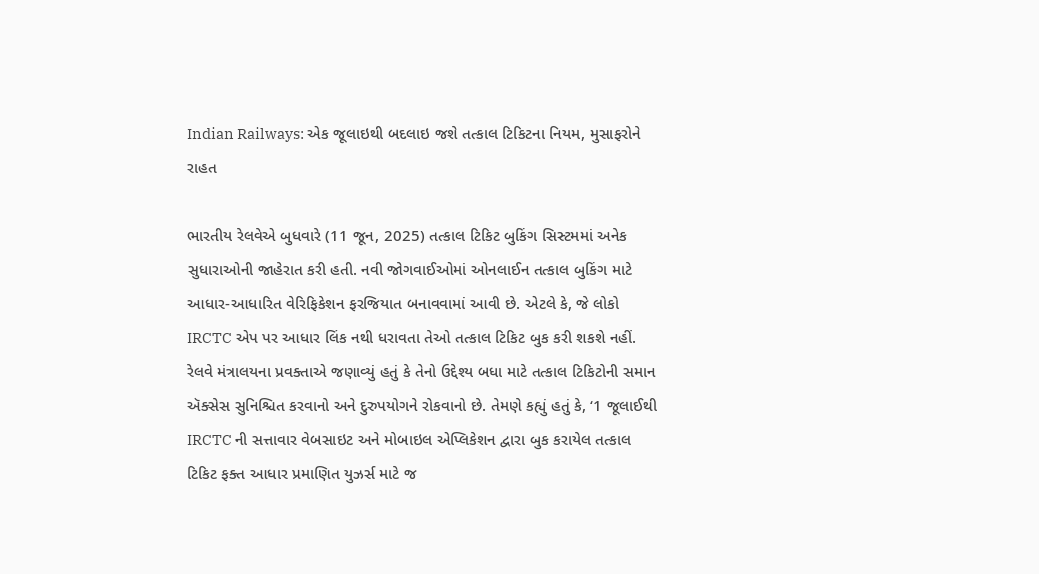Indian Railways: એક જૂલાઇથી બદલાઇ જશે તત્કાલ ટિકિટના નિયમ, મુસાફરોને રાહત

ભારતીય રેલવેએ બુધવારે (11 જૂન, 2025) તત્કાલ ટિકિટ બુકિંગ સિસ્ટમમાં અનેક સુધારાઓની જાહેરાત કરી હતી. નવી જોગવાઈઓમાં ઓનલાઈન તત્કાલ બુકિંગ માટે આધાર-આધારિત વેરિફિકેશન ફરજિયાત બનાવવામાં આવી છે. એટલે કે, જે લોકો IRCTC એપ પર આધાર લિંક નથી ધરાવતા તેઓ તત્કાલ ટિકિટ બુક કરી શકશે નહીં.
રેલવે મંત્રાલયના પ્રવક્તાએ જણાવ્યું હતું કે તેનો ઉદ્દેશ્ય બધા માટે તત્કાલ ટિકિટોની સમાન ઍક્સેસ સુનિશ્ચિત કરવાનો અને દુરુપયોગને રોકવાનો છે. તેમણે કહ્યું હતું કે, ‘1 જૂલાઈથી IRCTC ની સત્તાવાર વેબસાઇટ અને મોબાઇલ એપ્લિકેશન દ્વારા બુક કરાયેલ તત્કાલ ટિકિટ ફક્ત આધાર પ્રમાણિત યુઝર્સ માટે જ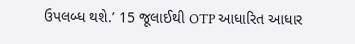ઉપલબ્ધ થશે.’ 15 જૂલાઈથી OTP આધારિત આધાર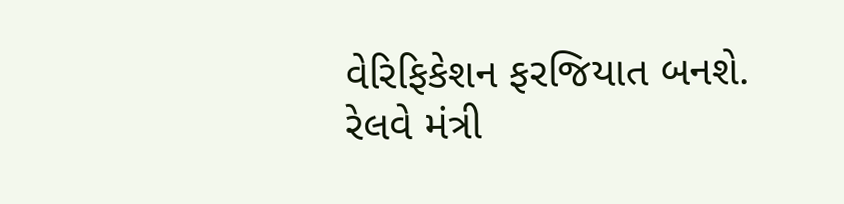વેરિફિકેશન ફરજિયાત બનશે.
રેલવે મંત્રી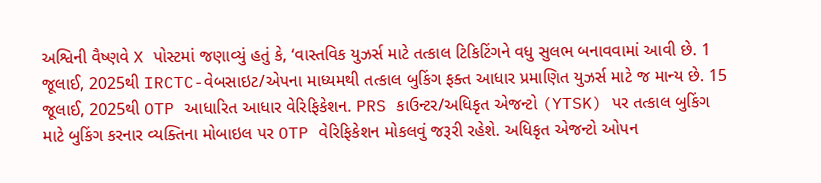અશ્વિની વૈષ્ણવે X પોસ્ટમાં જણાવ્યું હતું કે, ‘વાસ્તવિક યુઝર્સ માટે તત્કાલ ટિકિટિંગને વધુ સુલભ બનાવવામાં આવી છે. 1 જૂલાઈ, 2025થી IRCTC-વેબસાઇટ/એપના માધ્યમથી તત્કાલ બુકિંગ ફક્ત આધાર પ્રમાણિત યુઝર્સ માટે જ માન્ય છે. 15 જૂલાઈ, 2025થી OTP આધારિત આધાર વેરિફિકેશન. PRS કાઉન્ટર/અધિકૃત એજન્ટો (YTSK) પર તત્કાલ બુકિંગ માટે બુકિંગ કરનાર વ્યક્તિના મોબાઇલ પર OTP વેરિફિકેશન મોકલવું જરૂરી રહેશે. અધિકૃત એજન્ટો ઓપન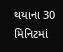થયાના 30 મિનિટમાં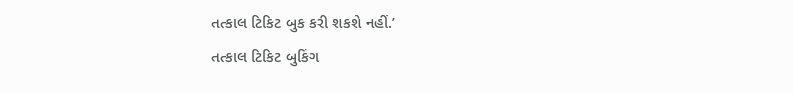તત્કાલ ટિકિટ બુક કરી શકશે નહીં.’
તત્કાલ ટિકિટ બુકિંગ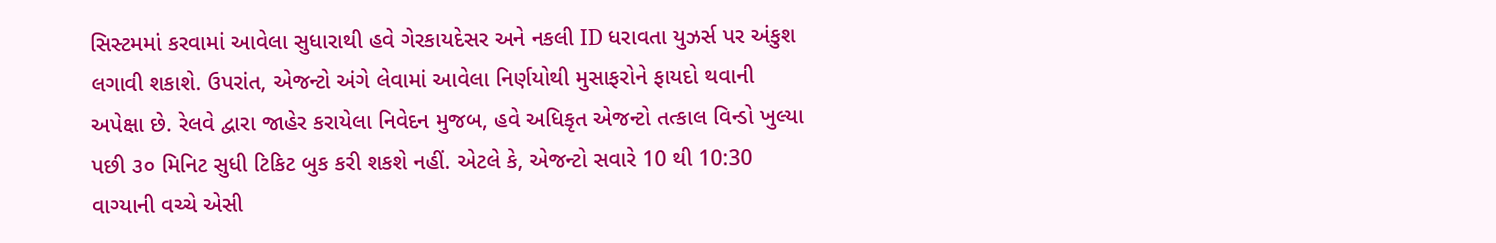સિસ્ટમમાં કરવામાં આવેલા સુધારાથી હવે ગેરકાયદેસર અને નકલી ID ધરાવતા યુઝર્સ પર અંકુશ લગાવી શકાશે. ઉપરાંત, એજન્ટો અંગે લેવામાં આવેલા નિર્ણયોથી મુસાફરોને ફાયદો થવાની અપેક્ષા છે. રેલવે દ્વારા જાહેર કરાયેલા નિવેદન મુજબ, હવે અધિકૃત એજન્ટો તત્કાલ વિન્ડો ખુલ્યા પછી ૩૦ મિનિટ સુધી ટિકિટ બુક કરી શકશે નહીં. એટલે કે, એજન્ટો સવારે 10 થી 10:30 વાગ્યાની વચ્ચે એસી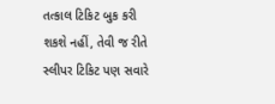તત્કાલ ટિકિટ બુક કરી શકશે નહીં, તેવી જ રીતે સ્લીપર ટિકિટ પણ સવારે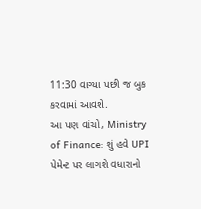11:30 વાગ્યા પછી જ બુક કરવામાં આવશે.
આ પણ વાંચો, Ministry of Finance: શું હવે UPI પેમેન્ટ પર લાગશે વધારાનો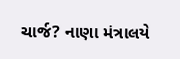ચાર્જ? નાણા મંત્રાલયે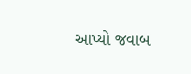આપ્યો જવાબ